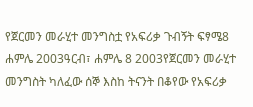የጀርመን መራሂተ መንግስቷ የአፍሪቃ ጉብኝት ፍፃሜ8 ሐምሌ 2003ዓርብ፣ ሐምሌ 8 2003የጀርመን መራሂተ መንግስት ካለፈው ሰኞ እስከ ትናንት በቆየው የአፍሪቃ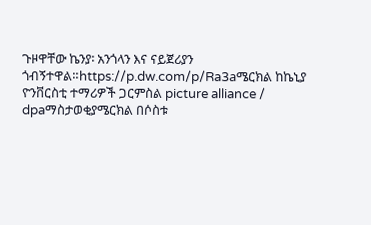ጉዞዋቸው ኬንያ፡ አንጎላን እና ናይጀሪያን ጎብኝተዋል።https://p.dw.com/p/Ra3aሜርክል ከኬኒያ ዮንቨርስቲ ተማሪዎች ጋርምስል picture alliance / dpaማስታወቂያሜርክል በሶስቱ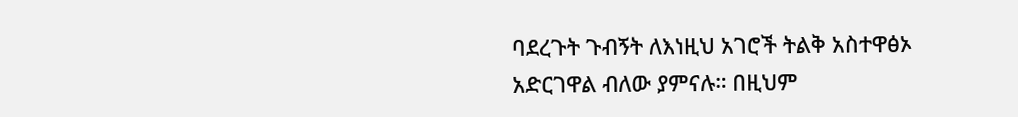ባደረጉት ጉብኝት ለእነዚህ አገሮች ትልቅ አስተዋፅኦ አድርገዋል ብለው ያምናሉ። በዚህም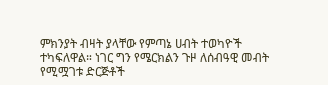ምክንያት ብዛት ያላቸው የምጣኔ ሀብት ተወካዮች ተካፍለዋል። ነገር ግን የሜርክልን ጉዞ ለሰብዓዊ መብት የሚሟገቱ ድርጅቶች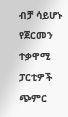ብቻ ሳይሆኑ የጀርመን ተቃዋሚ ፓርቲዎች ጭምር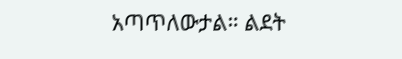አጣጥለውታል። ልደት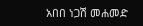አበበ ነጋሽ መሐመድ